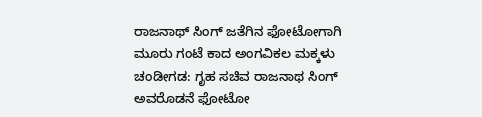ರಾಜನಾಥ್ ಸಿಂಗ್ ಜತೆಗಿನ ಫೋಟೋಗಾಗಿ ಮೂರು ಗಂಟೆ ಕಾದ ಅಂಗವಿಕಲ ಮಕ್ಕಳು
ಚಂಡೀಗಡ: ಗೃಹ ಸಚಿವ ರಾಜನಾಥ ಸಿಂಗ್ ಅವರೊಡನೆ ಫೋಟೋ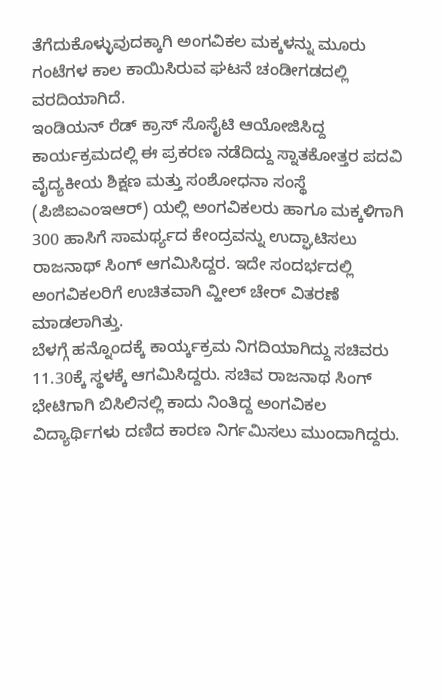ತೆಗೆದುಕೊಳ್ಳುವುದಕ್ಕಾಗಿ ಅಂಗವಿಕಲ ಮಕ್ಕಳನ್ನು ಮೂರು ಗಂಟೆಗಳ ಕಾಲ ಕಾಯಿಸಿರುವ ಘಟನೆ ಚಂಡೀಗಡದಲ್ಲಿ ವರದಿಯಾಗಿದೆ.
ಇಂಡಿಯನ್ ರೆಡ್ ಕ್ರಾಸ್ ಸೊಸೈಟಿ ಆಯೋಜಿಸಿದ್ದ ಕಾರ್ಯಕ್ರಮದಲ್ಲಿ ಈ ಪ್ರಕರಣ ನಡೆದಿದ್ದು ಸ್ನಾತಕೋತ್ತರ ಪದವಿ ವೈದ್ಯಕೀಯ ಶಿಕ್ಷಣ ಮತ್ತು ಸಂಶೋಧನಾ ಸಂಸ್ಥೆ (ಪಿಜಿಐಎಂಇಆರ್) ಯಲ್ಲಿ ಅಂಗವಿಕಲರು ಹಾಗೂ ಮಕ್ಕಳಿಗಾಗಿ 300 ಹಾಸಿಗೆ ಸಾಮರ್ಥ್ಯದ ಕೇಂದ್ರವನ್ನು ಉದ್ಘಾಟಿಸಲು ರಾಜನಾಥ್ ಸಿಂಗ್ ಆಗಮಿಸಿದ್ದರ. ಇದೇ ಸಂದರ್ಭದಲ್ಲಿ ಅಂಗವಿಕಲರಿಗೆ ಉಚಿತವಾಗಿ ವ್ಹೀಲ್ ಚೇರ್ ವಿತರಣೆ ಮಾಡಲಾಗಿತ್ತು.
ಬೆಳಗ್ಗೆ ಹನ್ನೊಂದಕ್ಕೆ ಕಾರ್ಯ್ಕಕ್ರಮ ನಿಗದಿಯಾಗಿದ್ದು ಸಚಿವರು 11.30ಕ್ಕೆ ಸ್ಥಳಕ್ಕೆ ಆಗಮಿಸಿದ್ದರು. ಸಚಿವ ರಾಜನಾಥ ಸಿಂಗ್ ಭೇಟಿಗಾಗಿ ಬಿಸಿಲಿನಲ್ಲಿ ಕಾದು ನಿಂತಿದ್ದ ಅಂಗವಿಕಲ ವಿದ್ಯಾರ್ಥಿಗಳು ದಣಿದ ಕಾರಣ ನಿರ್ಗಮಿಸಲು ಮುಂದಾಗಿದ್ದರು.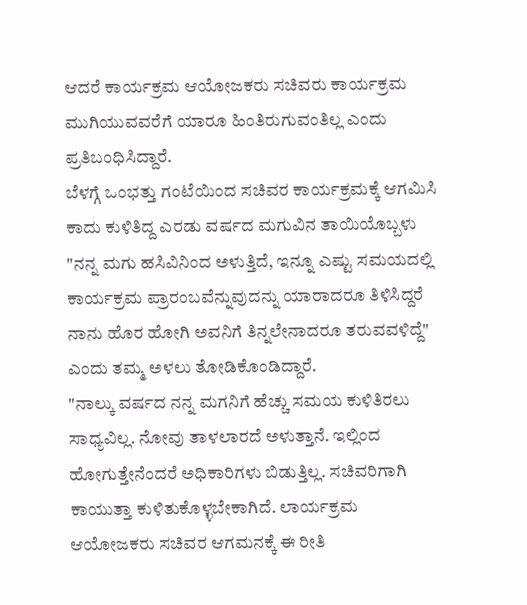ಆದರೆ ಕಾರ್ಯಕ್ರಮ ಆಯೋಜಕರು ಸಚಿವರು ಕಾರ್ಯಕ್ರಮ ಮುಗಿಯುವವರೆಗೆ ಯಾರೂ ಹಿಂತಿರುಗುವಂತಿಲ್ಲ ಎಂದು ಪ್ರತಿಬಂಧಿಸಿದ್ದಾರೆ.
ಬೆಳಗ್ಗೆ ಒಂಭತ್ತು ಗಂಟೆಯಿಂದ ಸಚಿವರ ಕಾರ್ಯಕ್ರಮಕ್ಕೆ ಆಗಮಿಸಿ ಕಾದು ಕುಳಿತಿದ್ದ ಎರಡು ವರ್ಷದ ಮಗುವಿನ ತಾಯಿಯೊಬ್ಬಳು "ನನ್ನ ಮಗು ಹಸಿವಿನಿಂದ ಅಳುತ್ತಿದೆ, ಇನ್ನೂ ಎಷ್ಟು ಸಮಯದಲ್ಲಿ ಕಾರ್ಯಕ್ರಮ ಪ್ರಾರಂಬವೆನ್ನುವುದನ್ನು ಯಾರಾದರೂ ತಿಳಿಸಿದ್ದರೆ ನಾನು ಹೊರ ಹೋಗಿ ಅವನಿಗೆ ತಿನ್ನಲೇನಾದರೂ ತರುವವಳಿದ್ದೆ" ಎಂದು ತಮ್ಮ ಅಳಲು ತೋಡಿಕೊಂಡಿದ್ದಾರೆ.
"ನಾಲ್ಕು ವರ್ಷದ ನನ್ನ ಮಗನಿಗೆ ಹೆಚ್ಚು ಸಮಯ ಕುಳಿತಿರಲು ಸಾಧ್ಯವಿಲ್ಲ. ನೋವು ತಾಳಲಾರದೆ ಅಳುತ್ತಾನೆ. ಇಲ್ಲಿಂದ ಹೋಗುತ್ತೇನೆಂದರೆ ಅಧಿಕಾರಿಗಳು ಬಿಡುತ್ತಿಲ್ಲ. ಸಚಿವರಿಗಾಗಿ ಕಾಯುತ್ತಾ ಕುಳಿತುಕೊಳ್ಳಬೇಕಾಗಿದೆ. ಲಾರ್ಯಕ್ರಮ ಆಯೋಜಕರು ಸಚಿವರ ಆಗಮನಕ್ಕೆ ಈ ರೀತಿ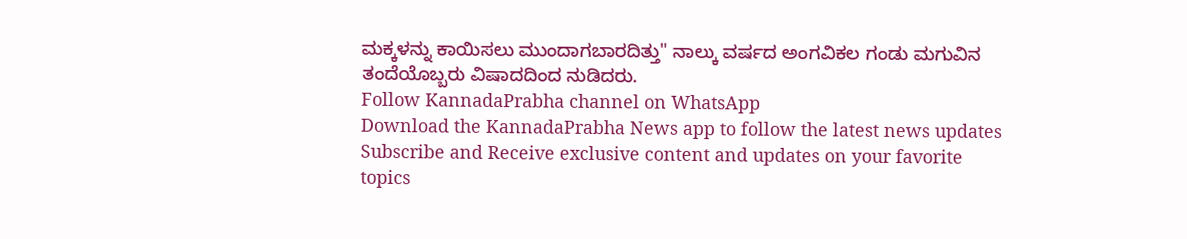ಮಕ್ಕಳನ್ನು ಕಾಯಿಸಲು ಮುಂದಾಗಬಾರದಿತ್ತು" ನಾಲ್ಕು ವರ್ಷದ ಅಂಗವಿಕಲ ಗಂಡು ಮಗುವಿನ ತಂದೆಯೊಬ್ಬರು ವಿಷಾದದಿಂದ ನುಡಿದರು.
Follow KannadaPrabha channel on WhatsApp
Download the KannadaPrabha News app to follow the latest news updates
Subscribe and Receive exclusive content and updates on your favorite topics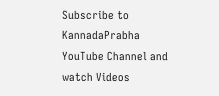Subscribe to KannadaPrabha YouTube Channel and watch Videos